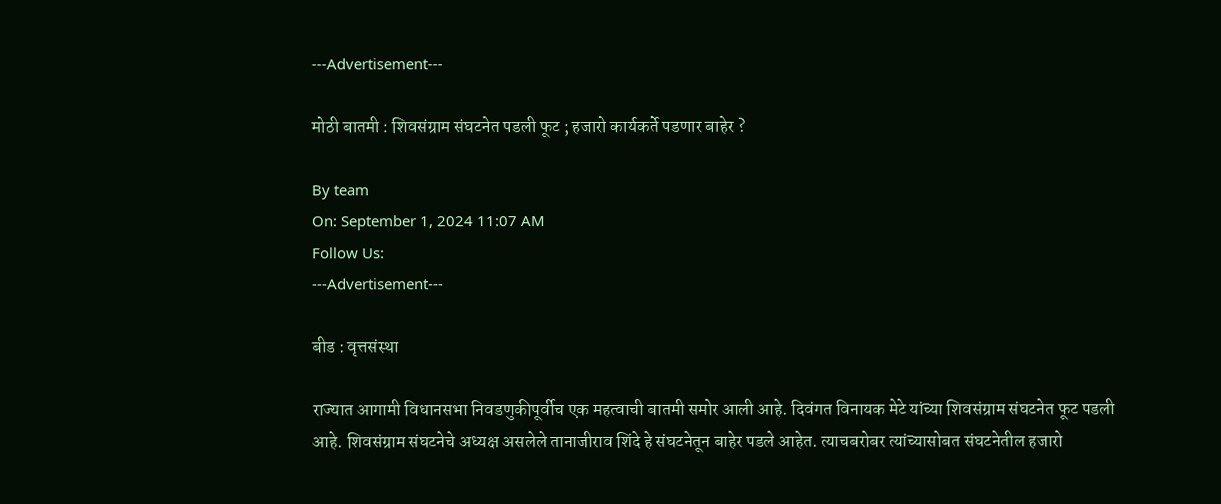---Advertisement---

मोठी बातमी : शिवसंग्राम संघटनेत पडली फूट ; हजारो कार्यकर्ते पडणार बाहेर ?

By team
On: September 1, 2024 11:07 AM
Follow Us:
---Advertisement---

बीड : वृत्तसंस्था

राज्यात आगामी विधानसभा निवडणुकीपूर्वीच एक महत्वाची बातमी समोर आली आहे. दिवंगत विनायक मेटे यांच्या शिवसंग्राम संघटनेत फूट पडली आहे. शिवसंग्राम संघटनेचे अध्यक्ष असलेले तानाजीराव शिंदे हे संघटनेतून बाहेर पडले आहेत. त्याचबरोबर त्यांच्यासोबत संघटनेतील हजारो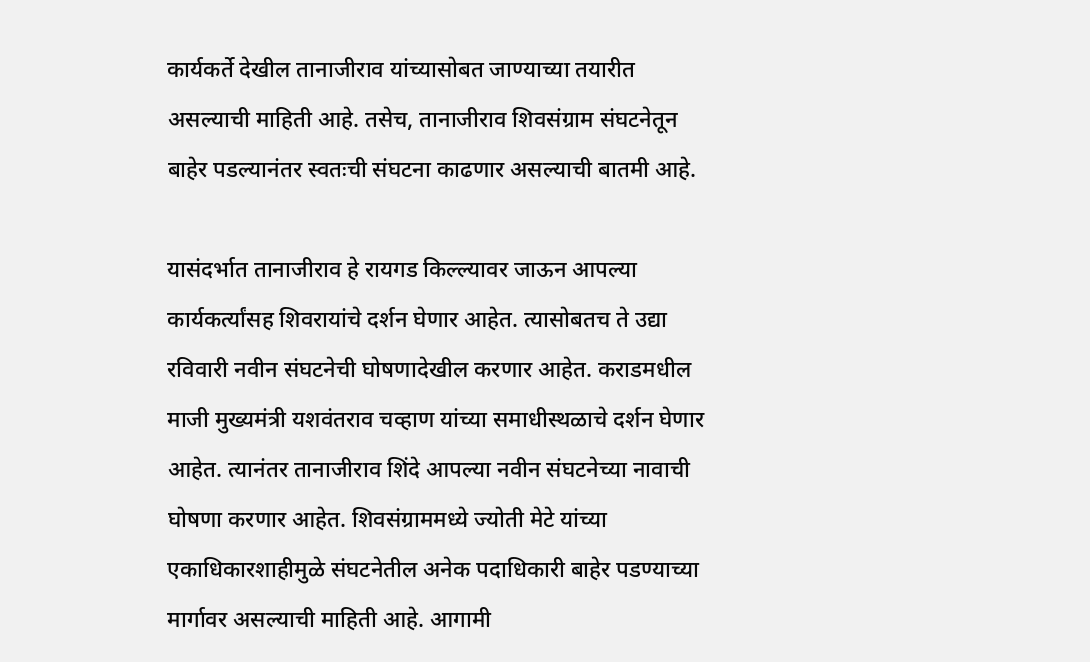कार्यकर्ते देखील तानाजीराव यांच्यासोबत जाण्याच्या तयारीत असल्याची माहिती आहे. तसेच, तानाजीराव शिवसंग्राम संघटनेतून बाहेर पडल्यानंतर स्वतःची संघटना काढणार असल्याची बातमी आहे.

यासंदर्भात तानाजीराव हे रायगड किल्ल्यावर जाऊन आपल्या कार्यकर्त्यांसह शिवरायांचे दर्शन घेणार आहेत. त्यासोबतच ते उद्या रविवारी नवीन संघटनेची घोषणादेखील करणार आहेत. कराडमधील माजी मुख्यमंत्री यशवंतराव चव्हाण यांच्या समाधीस्थळाचे दर्शन घेणार आहेत. त्यानंतर तानाजीराव शिंदे आपल्या नवीन संघटनेच्या नावाची घोषणा करणार आहेत. शिवसंग्राममध्ये ज्योती मेटे यांच्या एकाधिकारशाहीमुळे संघटनेतील अनेक पदाधिकारी बाहेर पडण्याच्या मार्गावर असल्याची माहिती आहे. आगामी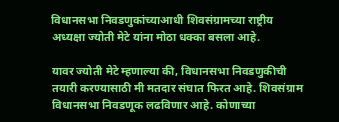विधानसभा निवडणुकांच्याआधी शिवसंग्रामच्या राष्ट्रीय अध्यक्षा ज्योती मेटे यांना मोठा धक्का बसला आहे.

यावर ज्योती मेटे म्हणाल्या की, विधानसभा निवडणुकीची तयारी करण्यासाठी मी मतदार संघात फिरत आहे. शिवसंग्राम विधानसभा निवडणूक लढविणार आहे. कोणाच्या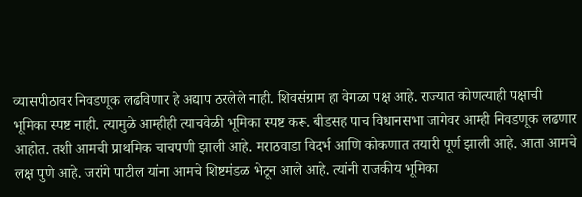व्यासपीठावर निवडणूक लढविणार हे अद्याप ठरलेले नाही. शिवसंग्राम हा वेगळा पक्ष आहे. राज्यात कोणत्याही पक्षाची भूमिका स्पष्ट नाही. त्यामुळे आम्हीही त्याचवेळी भूमिका स्पष्ट करू. बीडसह पाच विधानसभा जागेवर आम्ही निवडणूक लढणार आहोत. तशी आमची प्राथमिक चाचपणी झाली आहे. मराठवाडा विदर्भ आणि कोकणात तयारी पूर्ण झाली आहे. आता आमचे लक्ष पुणे आहे. जरांगे पाटील यांना आमचे शिष्टमंडळ भेटून आले आहे. त्यांनी राजकीय भूमिका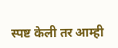स्पष्ट केली तर आम्ही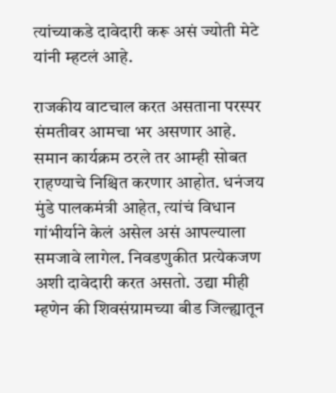त्यांच्याकडे दावेदारी करू असं ज्योती मेटे यांनी म्हटलं आहे.

राजकीय वाटचाल करत असताना परस्पर संमतीवर आमचा भर असणार आहे. समान कार्यक्रम ठरले तर आम्ही सोबत राहण्याचे निश्चित करणार आहोत. धनंजय मुंडे पालकमंत्री आहेत, त्यांचं विधान गांभीर्याने केलं असेल असं आपल्याला समजावे लागेल. निवडणुकीत प्रत्येकजण अशी दावेदारी करत असतो. उद्या मीही म्हणेन की शिवसंग्रामच्या बीड जिल्ह्यातून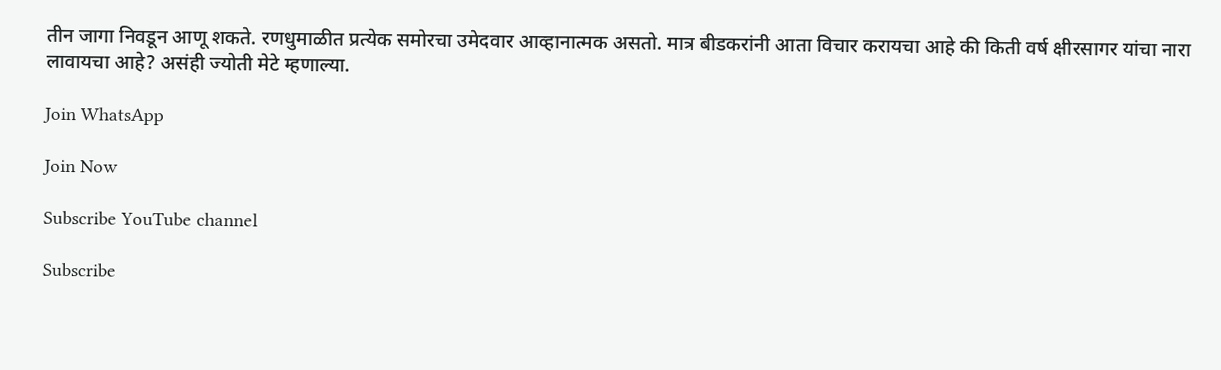तीन जागा निवडून आणू शकते. रणधुमाळीत प्रत्येक समोरचा उमेदवार आव्हानात्मक असतो. मात्र बीडकरांनी आता विचार करायचा आहे की किती वर्ष क्षीरसागर यांचा नारा लावायचा आहे? असंही ज्योती मेटे म्हणाल्या.

Join WhatsApp

Join Now

Subscribe YouTube channel

Subscribe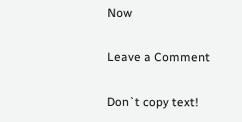Now

Leave a Comment

Don`t copy text!